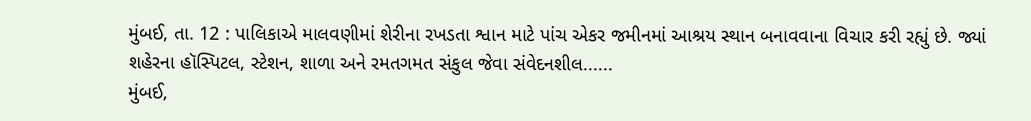મુંબઈ, તા. 12 : પાલિકાએ માલવણીમાં શેરીના રખડતા શ્વાન માટે પાંચ એકર જમીનમાં આશ્રય સ્થાન બનાવવાના વિચાર કરી રહ્યું છે. જ્યાં શહેરના હૉસ્પિટલ, સ્ટેશન, શાળા અને રમતગમત સંકુલ જેવા સંવેદનશીલ......
મુંબઈ,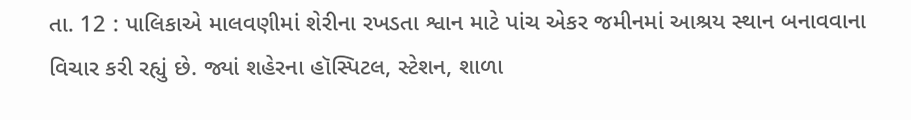તા. 12 : પાલિકાએ માલવણીમાં શેરીના રખડતા શ્વાન માટે પાંચ એકર જમીનમાં આશ્રય સ્થાન બનાવવાના વિચાર કરી રહ્યું છે. જ્યાં શહેરના હૉસ્પિટલ, સ્ટેશન, શાળા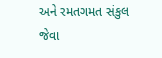અને રમતગમત સંકુલ જેવા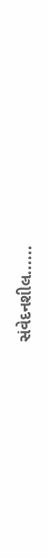સંવેદનશીલ......